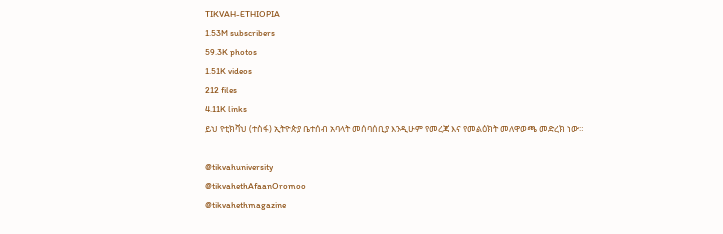TIKVAH-ETHIOPIA
1.53M subscribers
59.3K photos
1.51K videos
212 files
4.11K links
ይህ የቲክቫህ (ተስፋ) ኢትዮጵያ ቤተሰብ አባላት መሰባሰቢያ እንዲሁም የመረጃ እና የመልዕክት መለዋወጫ መድረክ ነው።

@tikvahuniversity
@tikvahethAfaanOromoo
@tikvahethmagazine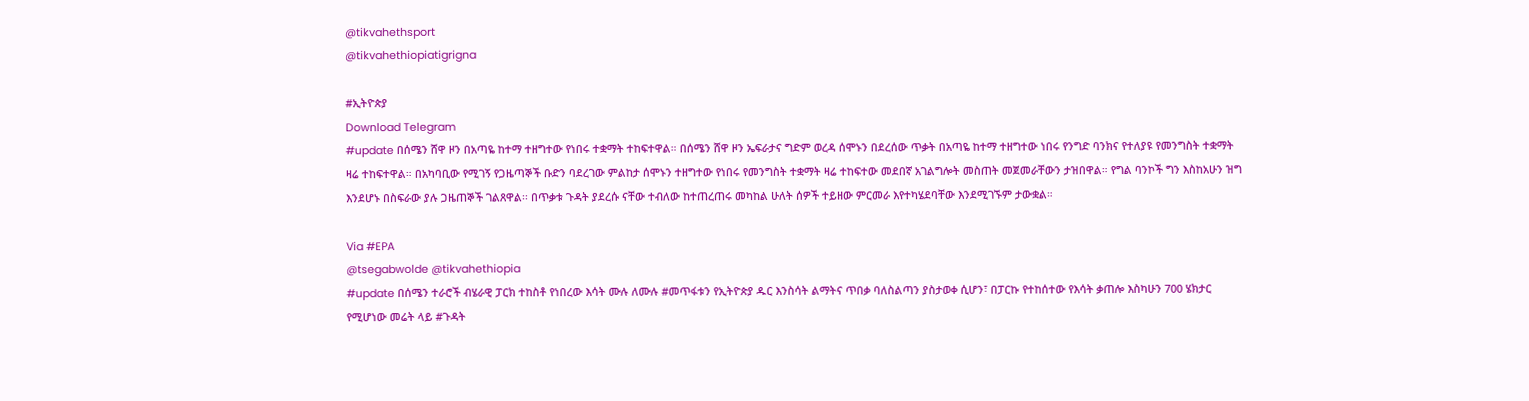@tikvahethsport
@tikvahethiopiatigrigna

#ኢትዮጵያ
Download Telegram
#update በሰሜን ሸዋ ዞን በአጣዬ ከተማ ተዘግተው የነበሩ ተቋማት ተከፍተዋል። በሰሜን ሸዋ ዞን ኤፍራታና ግድም ወረዳ ሰሞኑን በደረሰው ጥቃት በአጣዬ ከተማ ተዘግተው ነበሩ የንግድ ባንክና የተለያዩ የመንግስት ተቋማት ዛሬ ተከፍተዋል። በአካባቢው የሚገኝ የጋዜጣኞች ቡድን ባደረገው ምልከታ ሰሞኑን ተዘግተው የነበሩ የመንግስት ተቋማት ዛሬ ተከፍተው መደበኛ አገልግሎት መስጠት መጀመራቸውን ታዝበዋል። የግል ባንኮች ግን እስከአሁን ዝግ እንደሆኑ በስፍራው ያሉ ጋዜጠኞች ገልጸዋል፡፡ በጥቃቱ ጉዳት ያደረሱ ናቸው ተብለው ከተጠረጠሩ መካከል ሁለት ሰዎች ተይዘው ምርመራ እየተካሄደባቸው እንደሚገኙም ታውቋል።

Via #EPA
@tsegabwolde @tikvahethiopia
#update በሰሜን ተራሮች ብሄራዊ ፓርክ ተከስቶ የነበረው እሳት ሙሉ ለሙሉ #መጥፋቱን የኢትዮጵያ ዱር እንስሳት ልማትና ጥበቃ ባለስልጣን ያስታወቀ ሲሆን፣ በፓርኩ የተከሰተው የእሳት ቃጠሎ እስካሁን 700 ሄክታር የሚሆነው መሬት ላይ #ጉዳት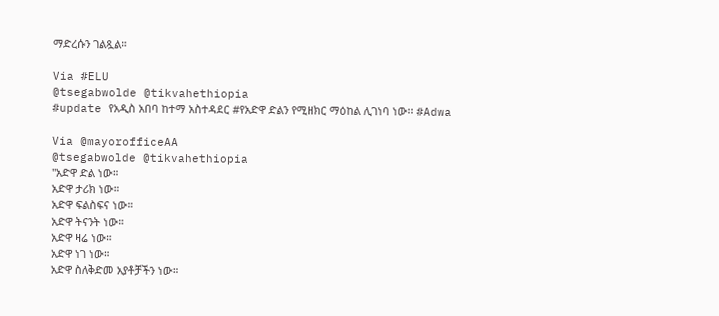ማድረሱን ገልጿል።

Via #ELU
@tsegabwolde @tikvahethiopia
#update የአዲስ አበባ ከተማ አስተዳደር #የአድዋ ድልን የሚዘክር ማዕከል ሊገነባ ነው፡፡ #Adwa

Via @mayorofficeAA
@tsegabwolde @tikvahethiopia
"አድዋ ድል ነው።
አድዋ ታሪክ ነው።
አድዋ ፍልስፍና ነው።
አድዋ ትናንት ነው።
አድዋ ዛሬ ነው።
አድዋ ነገ ነው።
አድዋ ስለቅድመ አያቶቻችን ነው።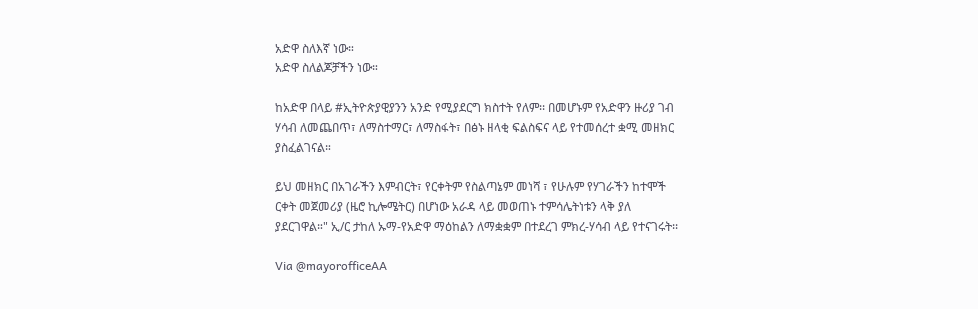አድዋ ስለእኛ ነው።
አድዋ ስለልጆቻችን ነው።

ከአድዋ በላይ #ኢትዮጵያዊያንን አንድ የሚያደርግ ክስተት የለም፡፡ በመሆኑም የአድዋን ዙሪያ ገብ ሃሳብ ለመጨበጥ፣ ለማስተማር፣ ለማስፋት፣ በፅኑ ዘላቂ ፍልስፍና ላይ የተመሰረተ ቋሚ መዘክር ያስፈልገናል።

ይህ መዘክር በአገራችን እምብርት፣ የርቀትም የስልጣኔም መነሻ ፣ የሁሉም የሃገራችን ከተሞች ርቀት መጀመሪያ (ዜሮ ኪሎሜትር) በሆነው አራዳ ላይ መወጠኑ ተምሳሌትነቱን ላቅ ያለ ያደርገዋል።" ኢ/ር ታከለ ኡማ-የአድዋ ማዕከልን ለማቋቋም በተደረገ ምክረ-ሃሳብ ላይ የተናገሩት፡፡

Via @mayorofficeAA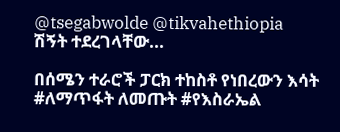@tsegabwolde @tikvahethiopia
ሽኝት ተደረገላቸው...

በሰሜን ተራሮች ፓርክ ተከስቶ የነበረውን እሳት #ለማጥፋት ለመጡት #የእስራኤል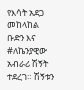የእሳት አደጋ መከላከል ቡድን እና #ለኬንያዊው አብራሪ ሽኝት ተደረገ። ሽኝቱን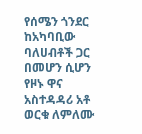የሰሜን ጎንደር ከአካባቢው ባለሀብቶች ጋር በመሆን ሲሆን የዞኑ ዋና አስተዳዳሪ አቶ ወርቁ ለምለሙ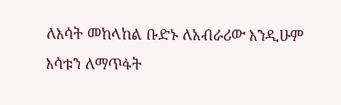ለእሳት መከላከል ቡድኑ ለአብራሪው እንዲሁም እሳቱን ለማጥፋት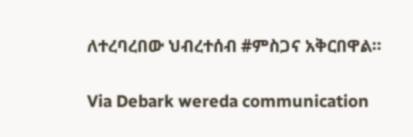ለተረባረበው ህብረተሰብ #ምስጋና አቅርበዋል።

Via Debark wereda communication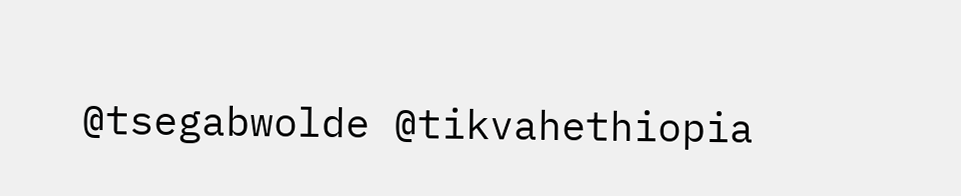@tsegabwolde @tikvahethiopia